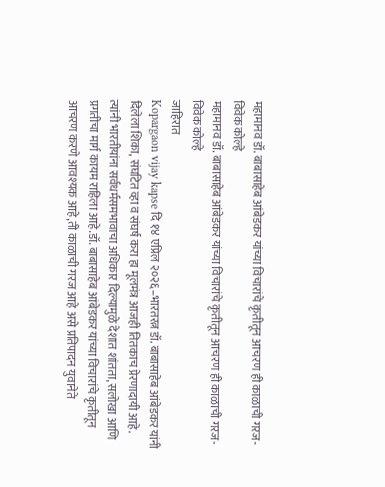महामानव डॉ. बाबासाहेब आंबेडकर यांच्या विचारांचे कृतीतून आचरण ही काळाची गरज- विवेक कोल्हे
महामानव डॉ. बाबासाहेब आंबेडकर यांच्या विचारांचे कृतीतून आचरण ही काळाची गरज- विवेक कोल्हे
जाहिरात
Kopargaon vijay kapse दि १४ एप्रिल २०२६–भारतरत्न डॉ. बाबासाहेब आंबेडकर यांनी दिलेला शिका, संघटित व्हा व संघर्ष करा हा मूलमंत्र आजही तितकाच प्रेरणादायी आहे. त्यांनी भारतीयांना सर्वधर्मसमभावाचा अधिकार दिल्यामुळे देशात शांतता, सलोखा आणि प्रगतीचा मार्ग कायम राहिला आहे.डॉ. बाबासाहेब आंबेडकर यांच्या विचारांचे कृतीतून आचरण करणे आवश्यक आहे,ती काळाची गरज आहे असे प्रतिपादन युवानेते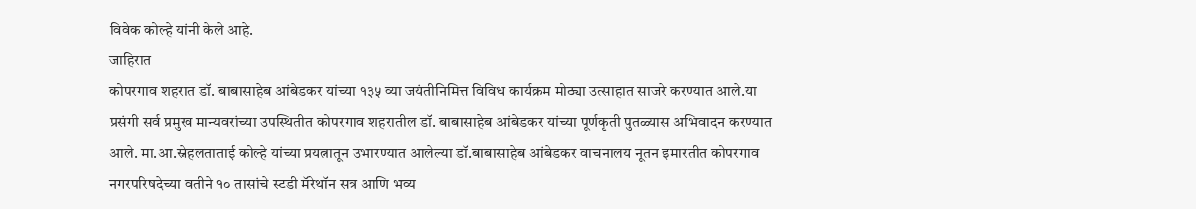विवेक कोल्हे यांनी केले आहे.
जाहिरात
कोपरगाव शहरात डॉ. बाबासाहेब आंबेडकर यांच्या १३५ व्या जयंतीनिमित्त विविध कार्यक्रम मोठ्या उत्साहात साजरे करण्यात आले.या प्रसंगी सर्व प्रमुख मान्यवरांच्या उपस्थितीत कोपरगाव शहरातील डॉ. बाबासाहेब आंबेडकर यांच्या पूर्णकृती पुतळ्यास अभिवादन करण्यात आले. मा.आ.स्नेहलताताई कोल्हे यांच्या प्रयत्नातून उभारण्यात आलेल्या डॉ.बाबासाहेब आंबेडकर वाचनालय नूतन इमारतीत कोपरगाव नगरपरिषदेच्या वतीने १० तासांचे स्टडी मॅरेथॉन सत्र आणि भव्य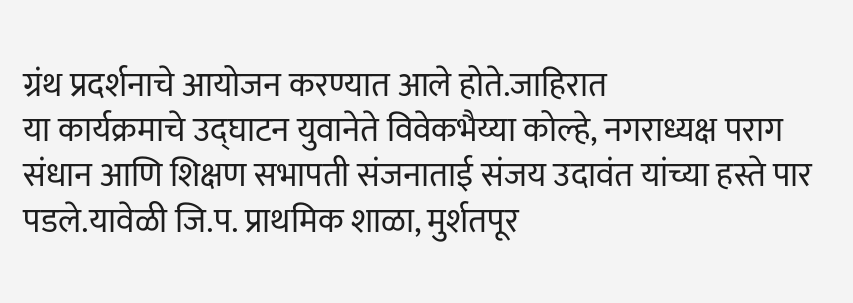ग्रंथ प्रदर्शनाचे आयोजन करण्यात आले होते.जाहिरात
या कार्यक्रमाचे उद्घाटन युवानेते विवेकभैय्या कोल्हे, नगराध्यक्ष पराग संधान आणि शिक्षण सभापती संजनाताई संजय उदावंत यांच्या हस्ते पार पडले.यावेळी जि.प. प्राथमिक शाळा, मुर्शतपूर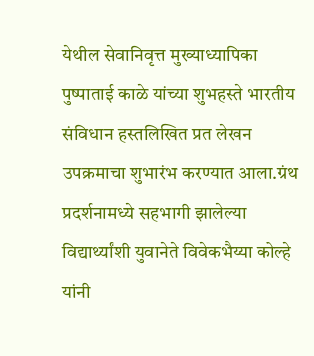येथील सेवानिवृत्त मुख्याध्यापिका पुष्पाताई काळे यांच्या शुभहस्ते भारतीय संविधान हस्तलिखित प्रत लेखन उपक्रमाचा शुभारंभ करण्यात आला.ग्रंथ प्रदर्शनामध्ये सहभागी झालेल्या विद्यार्थ्यांशी युवानेते विवेकभैय्या कोल्हे यांनी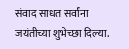संवाद साधत सर्वांना जयंतीच्या शुभेच्छा दिल्या.